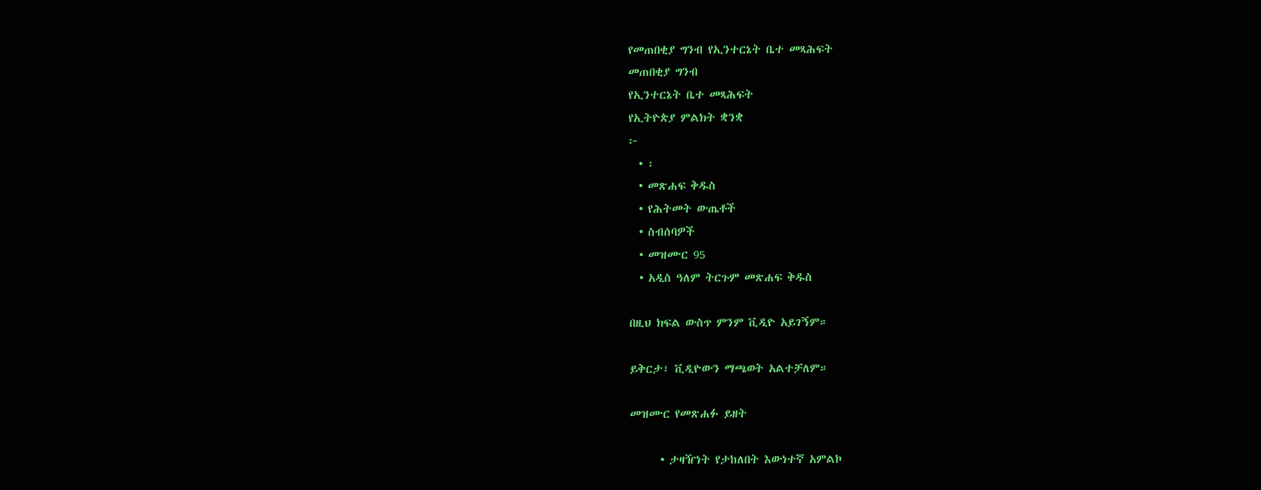የመጠበቂያ ግንብ የኢንተርኔት ቤተ መጻሕፍት
መጠበቂያ ግንብ
የኢንተርኔት ቤተ መጻሕፍት
የኢትዮጵያ ምልክት ቋንቋ
፦
  • ፡
  • መጽሐፍ ቅዱስ
  • የሕትመት ውጤቶች
  • ስብሰባዎች
  • መዝሙር 95
  • አዲስ ዓለም ትርጉም መጽሐፍ ቅዱስ

በዚህ ክፍል ውስጥ ምንም ቪዲዮ አይገኝም።

ይቅርታ፣ ቪዲዮውን ማጫወት አልተቻለም።

መዝሙር የመጽሐፉ ይዘት

      • ታዛዥነት የታከለበት እውነተኛ አምልኮ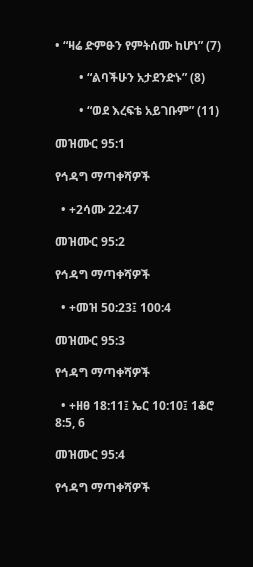• “ዛሬ ድምፁን የምትሰሙ ከሆነ” (7)

        • “ልባችሁን አታደንድኑ” (8)

        • “ወደ እረፍቴ አይገቡም” (11)

መዝሙር 95:1

የኅዳግ ማጣቀሻዎች

  • +2ሳሙ 22:47

መዝሙር 95:2

የኅዳግ ማጣቀሻዎች

  • +መዝ 50:23፤ 100:4

መዝሙር 95:3

የኅዳግ ማጣቀሻዎች

  • +ዘፀ 18:11፤ ኤር 10:10፤ 1ቆሮ 8:5, 6

መዝሙር 95:4

የኅዳግ ማጣቀሻዎች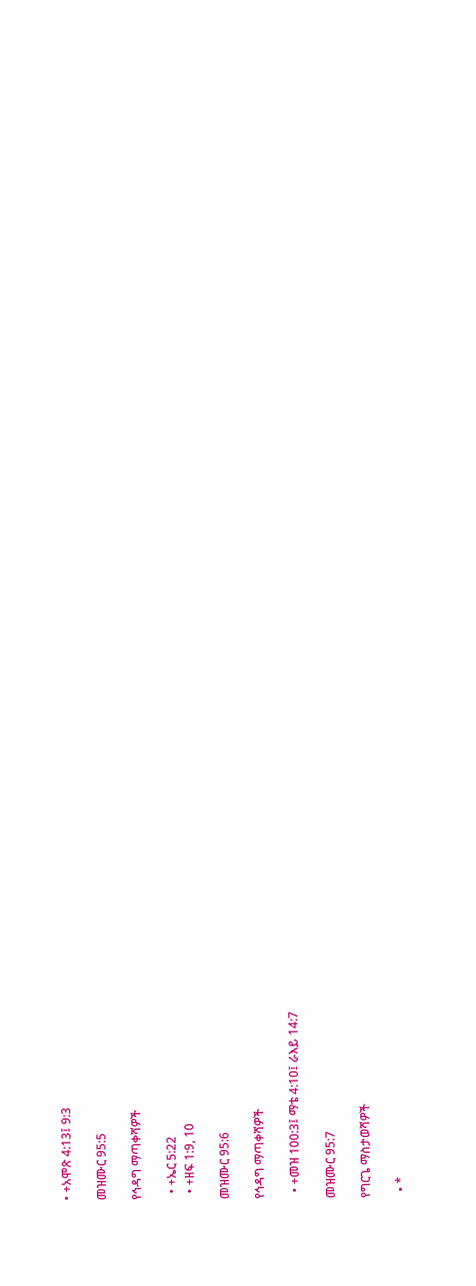• +አሞጽ 4:13፤ 9:3

መዝሙር 95:5

የኅዳግ ማጣቀሻዎች

  • +ኤር 5:22
  • +ዘፍ 1:9, 10

መዝሙር 95:6

የኅዳግ ማጣቀሻዎች

  • +መዝ 100:3፤ ማቴ 4:10፤ ራእይ 14:7

መዝሙር 95:7

የግርጌ ማስታወሻዎች

  • *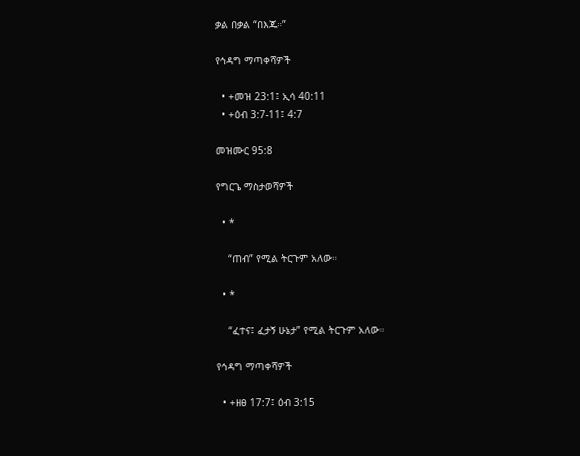ቃል በቃል “በእጁ።”

የኅዳግ ማጣቀሻዎች

  • +መዝ 23:1፤ ኢሳ 40:11
  • +ዕብ 3:7-11፤ 4:7

መዝሙር 95:8

የግርጌ ማስታወሻዎች

  • *

    “ጠብ” የሚል ትርጉም አለው።

  • *

    “ፈተና፤ ፈታኝ ሁኔታ” የሚል ትርጉም አለው።

የኅዳግ ማጣቀሻዎች

  • +ዘፀ 17:7፤ ዕብ 3:15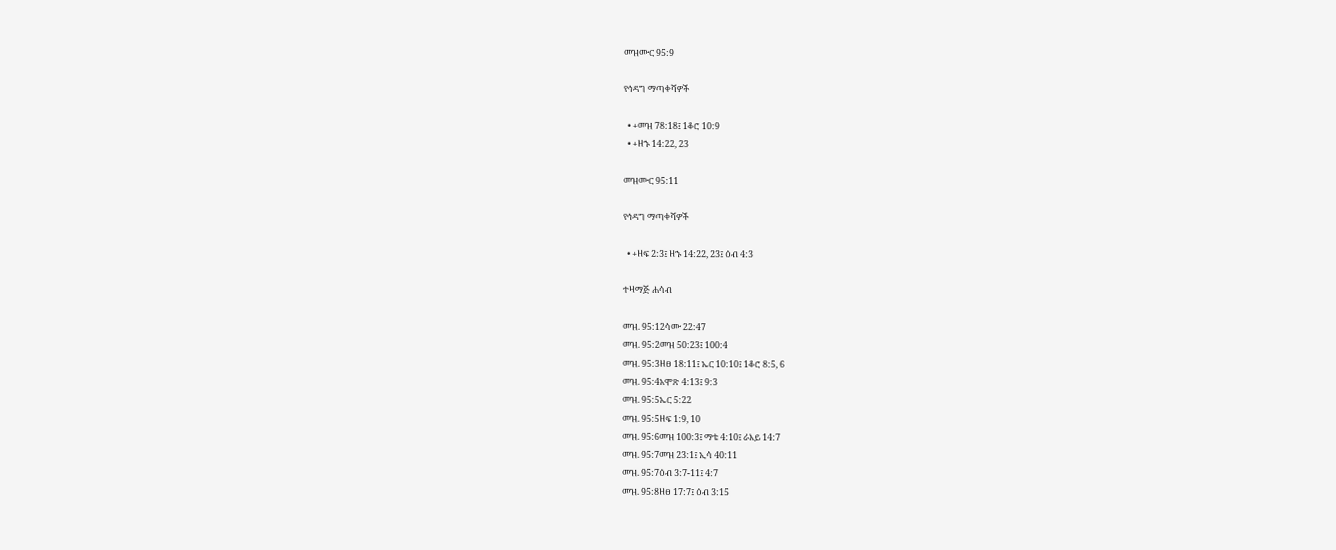መዝሙር 95:9

የኅዳግ ማጣቀሻዎች

  • +መዝ 78:18፤ 1ቆሮ 10:9
  • +ዘኁ 14:22, 23

መዝሙር 95:11

የኅዳግ ማጣቀሻዎች

  • +ዘፍ 2:3፤ ዘኁ 14:22, 23፤ ዕብ 4:3

ተዛማጅ ሐሳብ

መዝ. 95:12ሳሙ 22:47
መዝ. 95:2መዝ 50:23፤ 100:4
መዝ. 95:3ዘፀ 18:11፤ ኤር 10:10፤ 1ቆሮ 8:5, 6
መዝ. 95:4አሞጽ 4:13፤ 9:3
መዝ. 95:5ኤር 5:22
መዝ. 95:5ዘፍ 1:9, 10
መዝ. 95:6መዝ 100:3፤ ማቴ 4:10፤ ራእይ 14:7
መዝ. 95:7መዝ 23:1፤ ኢሳ 40:11
መዝ. 95:7ዕብ 3:7-11፤ 4:7
መዝ. 95:8ዘፀ 17:7፤ ዕብ 3:15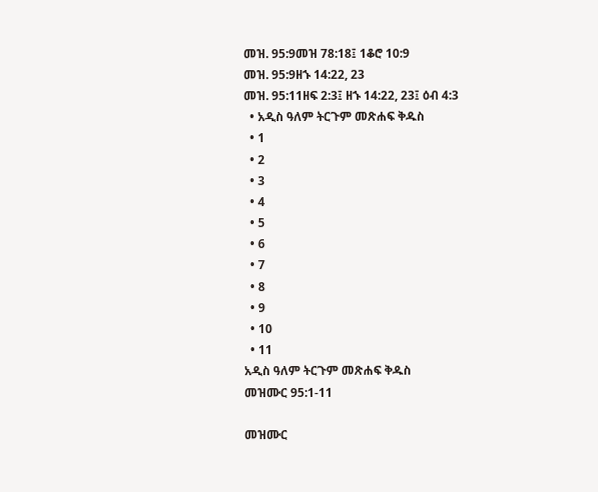መዝ. 95:9መዝ 78:18፤ 1ቆሮ 10:9
መዝ. 95:9ዘኁ 14:22, 23
መዝ. 95:11ዘፍ 2:3፤ ዘኁ 14:22, 23፤ ዕብ 4:3
  • አዲስ ዓለም ትርጉም መጽሐፍ ቅዱስ
  • 1
  • 2
  • 3
  • 4
  • 5
  • 6
  • 7
  • 8
  • 9
  • 10
  • 11
አዲስ ዓለም ትርጉም መጽሐፍ ቅዱስ
መዝሙር 95:1-11

መዝሙር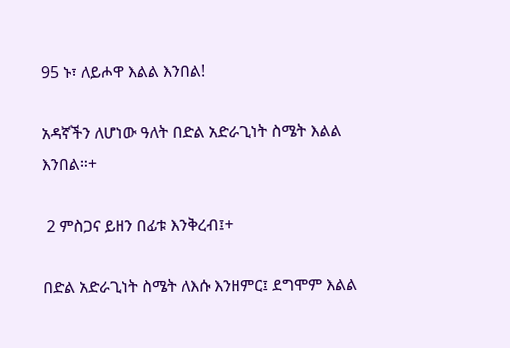95 ኑ፣ ለይሖዋ እልል እንበል!

አዳኛችን ለሆነው ዓለት በድል አድራጊነት ስሜት እልል እንበል።+

 2 ምስጋና ይዘን በፊቱ እንቅረብ፤+

በድል አድራጊነት ስሜት ለእሱ እንዘምር፤ ደግሞም እልል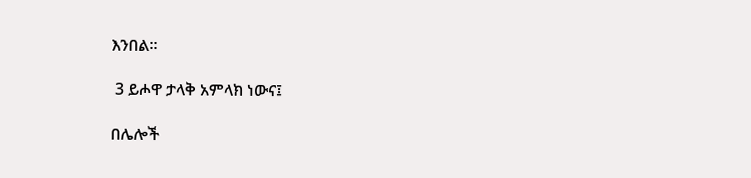እንበል።

 3 ይሖዋ ታላቅ አምላክ ነውና፤

በሌሎች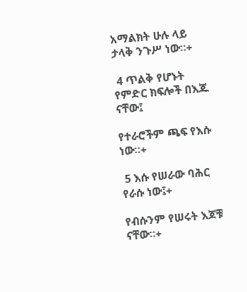አማልክት ሁሉ ላይ ታላቅ ንጉሥ ነው።+

 4 ጥልቅ የሆኑት የምድር ክፍሎች በእጁ ናቸው፤

የተራሮችም ጫፍ የእሱ ነው።+

 5 እሱ የሠራው ባሕር የራሱ ነው፤+

የብሱንም የሠሩት እጆቹ ናቸው።+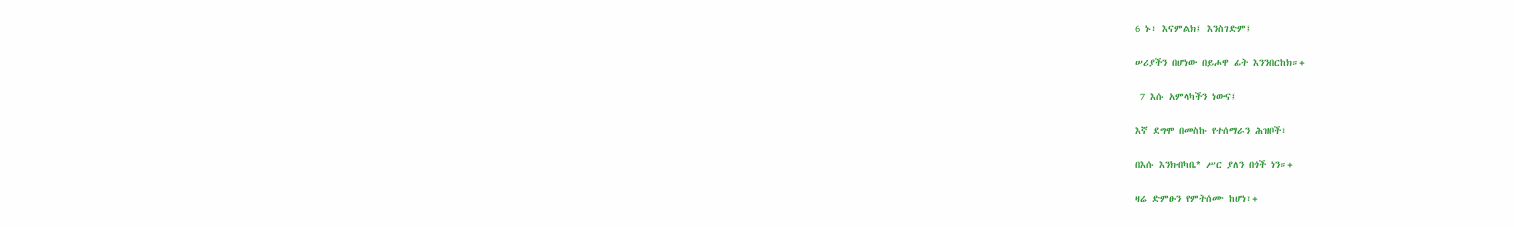6 ኑ፣ እናምልክ፤ እንስገድም፤

ሠሪያችን በሆነው በይሖዋ ፊት እንንበርከክ።+

 7 እሱ አምላካችን ነውና፤

እኛ ደግሞ በመስኩ የተሰማራን ሕዝቦች፣

በእሱ እንክብካቤ* ሥር ያለን በጎች ነን።+

ዛሬ ድምፁን የምትሰሙ ከሆነ፣+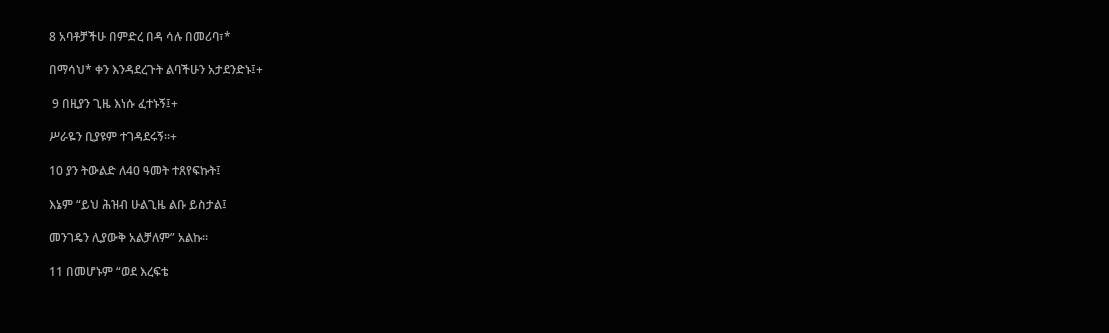8 አባቶቻችሁ በምድረ በዳ ሳሉ በመሪባ፣*

በማሳህ* ቀን እንዳደረጉት ልባችሁን አታደንድኑ፤+

 9 በዚያን ጊዜ እነሱ ፈተኑኝ፤+

ሥራዬን ቢያዩም ተገዳደሩኝ።+

10 ያን ትውልድ ለ40 ዓመት ተጸየፍኩት፤

እኔም “ይህ ሕዝብ ሁልጊዜ ልቡ ይስታል፤

መንገዴን ሊያውቅ አልቻለም” አልኩ።

11 በመሆኑም “ወደ እረፍቴ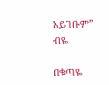አይገቡም” ብዬ

በቁጣዬ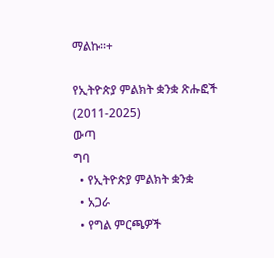ማልኩ።+

የኢትዮጵያ ምልክት ቋንቋ ጽሑፎች (2011-2025)
ውጣ
ግባ
  • የኢትዮጵያ ምልክት ቋንቋ
  • አጋራ
  • የግል ምርጫዎች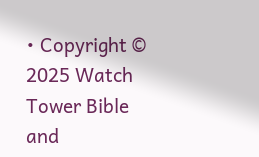• Copyright © 2025 Watch Tower Bible and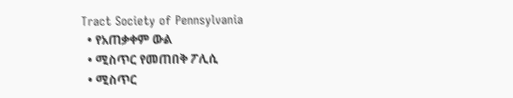Tract Society of Pennsylvania
  • የአጠቃቀም ውል
  • ሚስጥር የመጠበቅ ፖሊሲ
  • ሚስጥር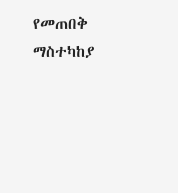የመጠበቅ ማስተካከያ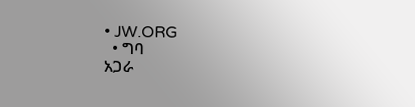• JW.ORG
  • ግባ
አጋራ